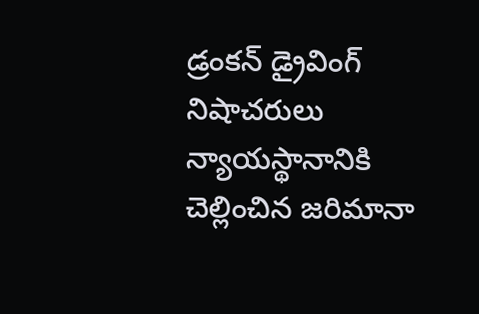డ్రంకన్ డ్రైవింగ్ నిషాచరులు న్యాయస్థానానికి చెల్లించిన జరిమానా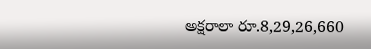అక్షరాలా రూ.8,29,26,660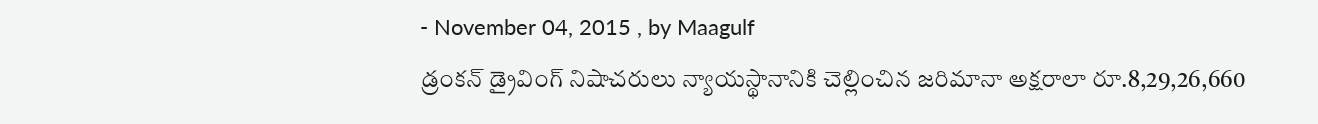- November 04, 2015 , by Maagulf
డ్రంకన్ డ్రైవింగ్ నిషాచరులు న్యాయస్థానానికి చెల్లించిన జరిమానా అక్షరాలా రూ.8,29,26,660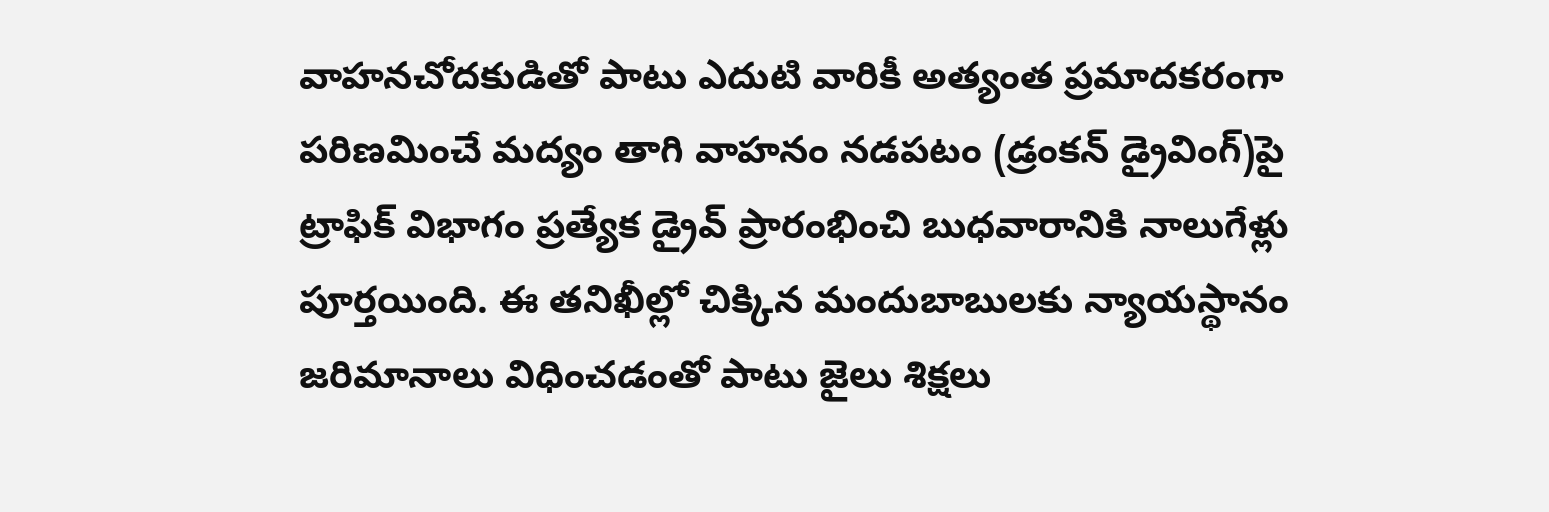వాహనచోదకుడితో పాటు ఎదుటి వారికీ అత్యంత ప్రమాదకరంగా పరిణమించే మద్యం తాగి వాహనం నడపటం (డ్రంకన్ డ్రైవింగ్)పై ట్రాఫిక్ విభాగం ప్రత్యేక డ్రైవ్ ప్రారంభించి బుధవారానికి నాలుగేళ్లు పూర్తయింది. ఈ తనిఖీల్లో చిక్కిన మందుబాబులకు న్యాయస్థానం జరిమానాలు విధించడంతో పాటు జైలు శిక్షలు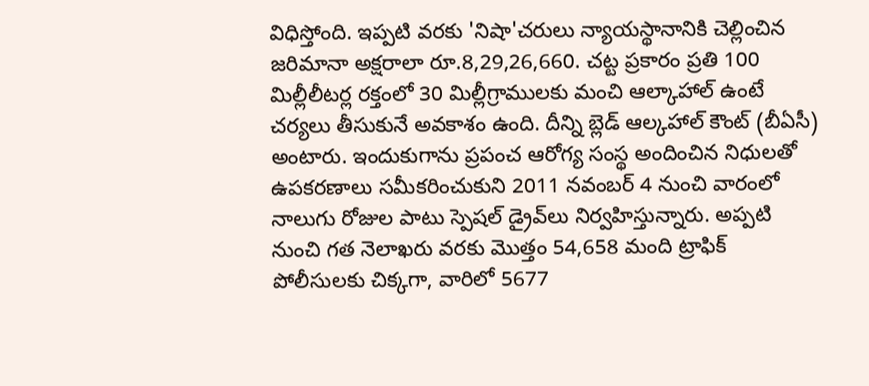విధిస్తోంది. ఇప్పటి వరకు 'నిషా'చరులు న్యాయస్థానానికి చెల్లించిన జరిమానా అక్షరాలా రూ.8,29,26,660. చట్ట ప్రకారం ప్రతి 100 మిల్లీలీటర్ల రక్తంలో 30 మిల్లీగ్రాములకు మంచి ఆల్కాహాల్ ఉంటే చర్యలు తీసుకునే అవకాశం ఉంది. దీన్ని బ్లెడ్ ఆల్కహాల్ కౌంట్ (బీఏసీ) అంటారు. ఇందుకుగాను ప్రపంచ ఆరోగ్య సంస్థ అందించిన నిధులతో ఉపకరణాలు సమీకరించుకుని 2011 నవంబర్ 4 నుంచి వారంలో నాలుగు రోజుల పాటు స్పెషల్ డ్రైవ్‌లు నిర్వహిస్తున్నారు. అప్పటి నుంచి గత నెలాఖరు వరకు మొత్తం 54,658 మంది ట్రాఫిక్ పోలీసులకు చిక్కగా, వారిలో 5677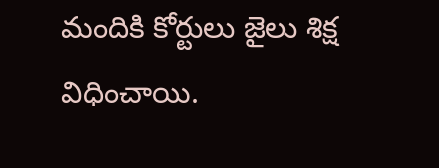మందికి కోర్టులు జైలు శిక్ష విధించాయి.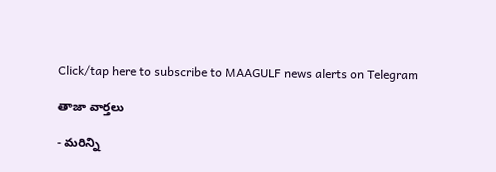Click/tap here to subscribe to MAAGULF news alerts on Telegram

తాజా వార్తలు

- మరిన్ని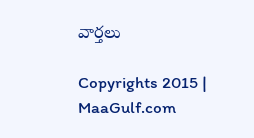వార్తలు

Copyrights 2015 | MaaGulf.com